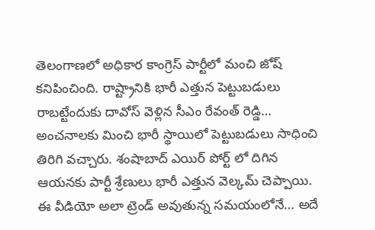తెలంగాణలో అధికార కాంగ్రెస్ పార్టీలో మంచి జోష్ కనిపించింది. రాష్ట్రానికి భారీ ఎత్తున పెట్టుబడులు రాబట్టేందుకు దావోస్ వెళ్లిన సీఎం రేవంత్ రెడ్డి… అంచనాలకు మించి భారీ స్థాయిలో పెట్టుబడులు సాధించి తిరిగి వచ్చారు. శంషాబాద్ ఎయిర్ పోర్ట్ లో దిగిన ఆయనకు పార్టీ శ్రేణులు భారీ ఎత్తున వెల్కమ్ చెప్పాయి. ఈ వీడియో అలా ట్రెండ్ అవుతున్న సమయంలోనే… అదే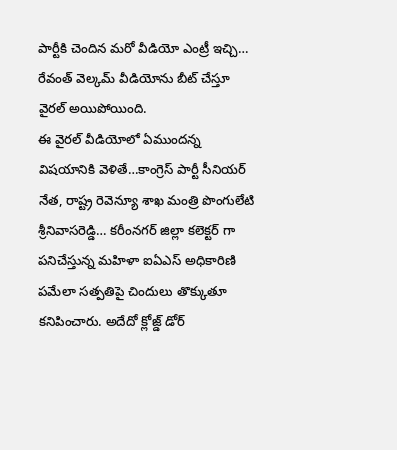పార్టీకి చెందిన మరో వీడియో ఎంట్రీ ఇచ్చి… రేవంత్ వెల్కమ్ వీడియోను బీట్ చేస్తూ వైరల్ అయిపోయింది.
ఈ వైరల్ వీడియోలో ఏముందన్న విషయానికి వెళితే…కాంగ్రెస్ పార్టీ సీనియర్ నేత, రాష్ట్ర రెవెన్యూ శాఖ మంత్రి పొంగులేటి శ్రీనివాసరెడ్డి… కరీంనగర్ జిల్లా కలెక్టర్ గా పనిచేస్తున్న మహిళా ఐఏఎస్ అధికారిణి పమేలా సత్పతిపై చిందులు తొక్కుతూ కనిపించారు. అదేదో క్లోజ్డ్ డోర్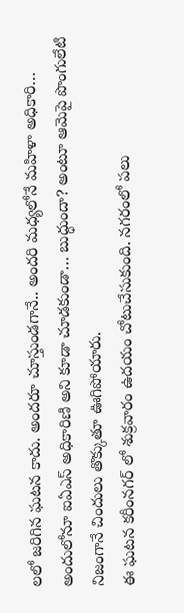లలో జరిగిన ఘటన కాదు. అందరూ చూస్తుండగానే.. అందరి మధ్యలోనే మహిళా అధికారి… అందులోనూ ఐఏఎస్ అధికారిణి అని కూడా చూడకుండా… బుద్ధుందా? అంటూ ఆమెపై పొంగులేటి నిజంగానే చిందులు తొక్కుతూ ఊగిపోయారు.
ఈ ఘటన కరీంనగర్ లో శుక్రవారం ఉదయం చోటుచేసుకుంది. నగరంలో పలు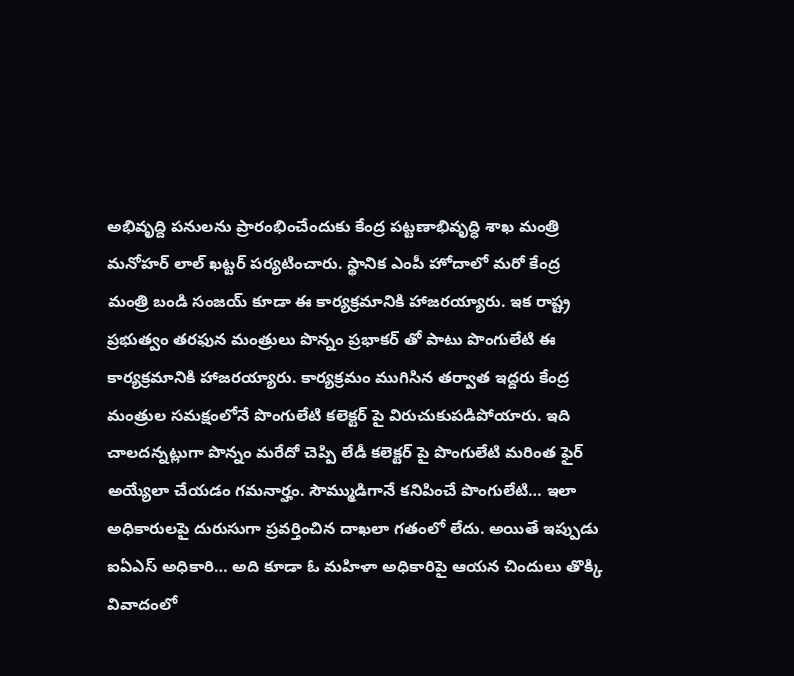అభివృద్ది పనులను ప్రారంభించేందుకు కేంద్ర పట్టణాభివృద్ధి శాఖ మంత్రి మనోహర్ లాల్ ఖట్టర్ పర్యటించారు. స్థానిక ఎంపీ హోదాలో మరో కేంద్ర మంత్రి బండి సంజయ్ కూడా ఈ కార్యక్రమానికి హాజరయ్యారు. ఇక రాష్ట్ర ప్రభుత్వం తరఫున మంత్రులు పొన్నం ప్రభాకర్ తో పాటు పొంగులేటి ఈ కార్యక్రమానికి హాజరయ్యారు. కార్యక్రమం ముగిసిన తర్వాత ఇద్దరు కేంద్ర మంత్రుల సమక్షంలోనే పొంగులేటి కలెక్టర్ పై విరుచుకుపడిపోయారు. ఇది చాలదన్నట్లుగా పొన్నం మరేదో చెప్పి లేడీ కలెక్టర్ పై పొంగులేటి మరింత ఫైర్ అయ్యేలా చేయడం గమనార్హం. సౌమ్ముడిగానే కనిపించే పొంగులేటి… ఇలా అధికారులపై దురుసుగా ప్రవర్తించిన దాఖలా గతంలో లేదు. అయితే ఇప్పుడు ఐఏఎస్ అధికారి… అది కూడా ఓ మహిళా అధికారిపై ఆయన చిందులు తొక్కి వివాదంలో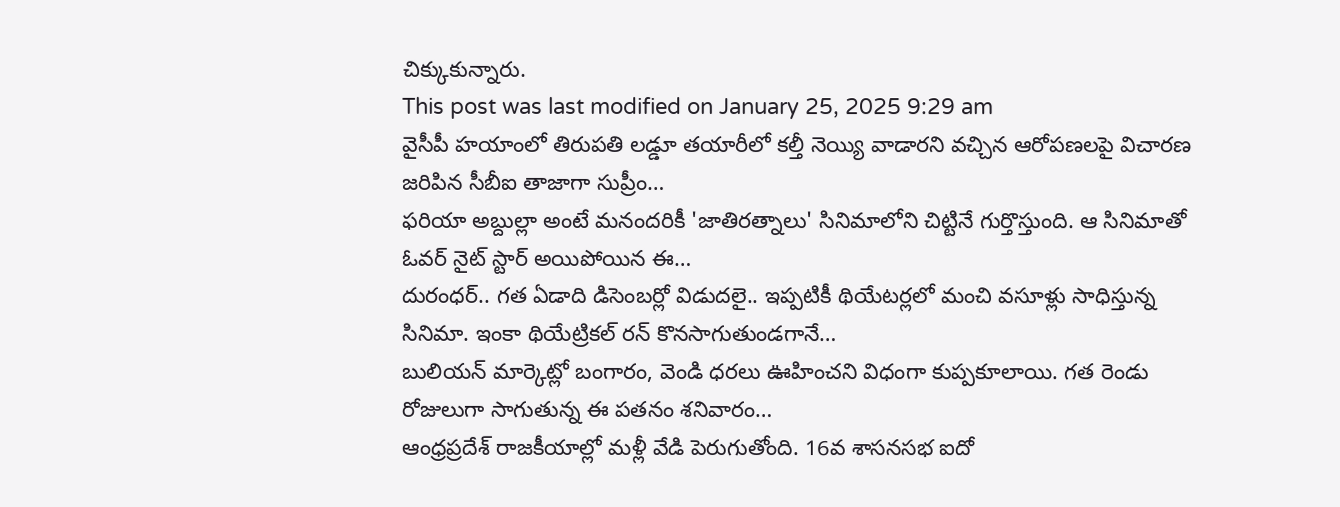చిక్కుకున్నారు.
This post was last modified on January 25, 2025 9:29 am
వైసీపీ హయాంలో తిరుపతి లడ్డూ తయారీలో కల్తీ నెయ్యి వాడారని వచ్చిన ఆరోపణలపై విచారణ జరిపిన సీబీఐ తాజాగా సుప్రీం…
ఫరియా అబ్దుల్లా అంటే మనందరికీ 'జాతిరత్నాలు' సినిమాలోని చిట్టినే గుర్తొస్తుంది. ఆ సినిమాతో ఓవర్ నైట్ స్టార్ అయిపోయిన ఈ…
దురంధర్.. గత ఏడాది డిసెంబర్లో విడుదలై.. ఇప్పటికీ థియేటర్లలో మంచి వసూళ్లు సాధిస్తున్న సినిమా. ఇంకా థియేట్రికల్ రన్ కొనసాగుతుండగానే…
బులియన్ మార్కెట్లో బంగారం, వెండి ధరలు ఊహించని విధంగా కుప్పకూలాయి. గత రెండు రోజులుగా సాగుతున్న ఈ పతనం శనివారం…
ఆంధ్రప్రదేశ్ రాజకీయాల్లో మళ్లీ వేడి పెరుగుతోంది. 16వ శాసనసభ ఐదో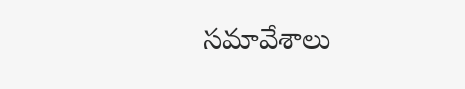సమావేశాలు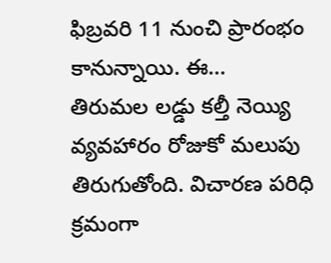ఫిబ్రవరి 11 నుంచి ప్రారంభం కానున్నాయి. ఈ…
తిరుమల లడ్డు కల్తీ నెయ్యి వ్యవహారం రోజుకో మలుపు తిరుగుతోంది. విచారణ పరిధి క్రమంగా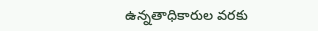ఉన్నతాధికారుల వరకు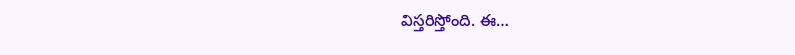విస్తరిస్తోంది. ఈ…